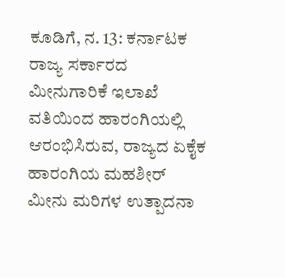ಕೂಡಿಗೆ, ನ. 13: ಕರ್ನಾಟಕ ರಾಜ್ಯ ಸರ್ಕಾರದ ಮೀನುಗಾರಿಕೆ ಇಲಾಖೆ ವತಿಯಿಂದ ಹಾರಂಗಿಯಲ್ಲಿ ಆರಂಭಿಸಿರುವ, ರಾಜ್ಯದ ಏಕೈಕ ಹಾರಂಗಿಯ ಮಹಶೀರ್ ಮೀನು ಮರಿಗಳ ಉತ್ಪಾದನಾ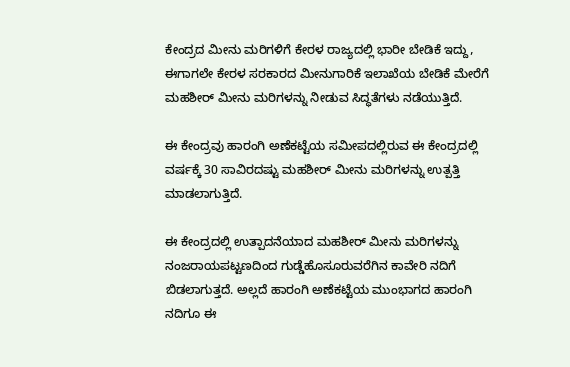ಕೇಂದ್ರದ ಮೀನು ಮರಿಗಳಿಗೆ ಕೇರಳ ರಾಜ್ಯದಲ್ಲಿ ಭಾರೀ ಬೇಡಿಕೆ ಇದ್ದು, ಈಗಾಗಲೇ ಕೇರಳ ಸರಕಾರದ ಮೀನುಗಾರಿಕೆ ಇಲಾಖೆಯ ಬೇಡಿಕೆ ಮೇರೆಗೆ ಮಹಶೀರ್ ಮೀನು ಮರಿಗಳನ್ನು ನೀಡುವ ಸಿದ್ಧತೆಗಳು ನಡೆಯುತ್ತಿದೆ.

ಈ ಕೇಂದ್ರವು ಹಾರಂಗಿ ಅಣೆಕಟ್ಟೆಯ ಸಮೀಪದಲ್ಲಿರುವ ಈ ಕೇಂದ್ರದಲ್ಲಿ ವರ್ಷಕ್ಕೆ 30 ಸಾವಿರದಷ್ಟು ಮಹಶೀರ್ ಮೀನು ಮರಿಗಳನ್ನು ಉತ್ಪತ್ತಿ ಮಾಡಲಾಗುತ್ತಿದೆ.

ಈ ಕೇಂದ್ರದಲ್ಲಿ ಉತ್ಪಾದನೆಯಾದ ಮಹಶೀರ್ ಮೀನು ಮರಿಗಳನ್ನು ನಂಜರಾಯಪಟ್ಟಣದಿಂದ ಗುಡ್ಡೆಹೊಸೂರುವರೆಗಿನ ಕಾವೇರಿ ನದಿಗೆ ಬಿಡಲಾಗುತ್ತದೆ. ಅಲ್ಲದೆ ಹಾರಂಗಿ ಅಣೆಕಟ್ಟೆಯ ಮುಂಭಾಗದ ಹಾರಂಗಿ ನದಿಗೂ ಈ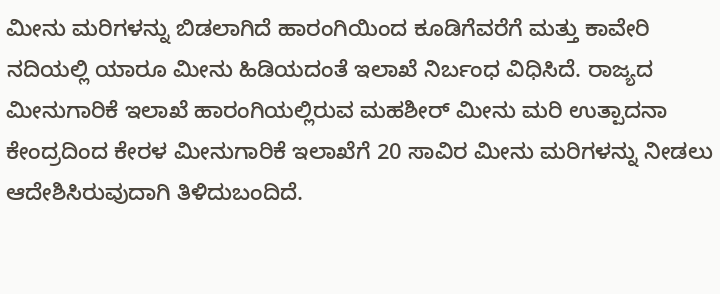ಮೀನು ಮರಿಗಳನ್ನು ಬಿಡಲಾಗಿದೆ ಹಾರಂಗಿಯಿಂದ ಕೂಡಿಗೆವರೆಗೆ ಮತ್ತು ಕಾವೇರಿ ನದಿಯಲ್ಲಿ ಯಾರೂ ಮೀನು ಹಿಡಿಯದಂತೆ ಇಲಾಖೆ ನಿರ್ಬಂಧ ವಿಧಿಸಿದೆ. ರಾಜ್ಯದ ಮೀನುಗಾರಿಕೆ ಇಲಾಖೆ ಹಾರಂಗಿಯಲ್ಲಿರುವ ಮಹಶೀರ್ ಮೀನು ಮರಿ ಉತ್ಪಾದನಾ ಕೇಂದ್ರದಿಂದ ಕೇರಳ ಮೀನುಗಾರಿಕೆ ಇಲಾಖೆಗೆ 20 ಸಾವಿರ ಮೀನು ಮರಿಗಳನ್ನು ನೀಡಲು ಆದೇಶಿಸಿರುವುದಾಗಿ ತಿಳಿದುಬಂದಿದೆ.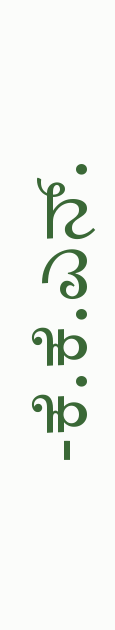-ಕೆ.ಕೆ.ಎನ್.